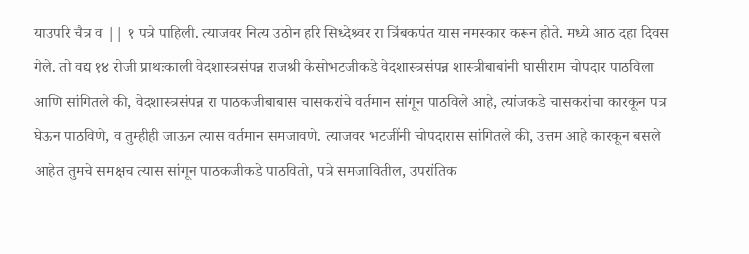याउपरि चैत्र व || १ पत्रे पाहिली. त्याजवर नित्य उठोन हरि सिध्देश्र्वर रा त्रिंबकपंत यास नमस्कार करून होते. मध्ये आठ दहा दिवस गेले. तो वद्य १४ रोजी प्राथःकाली वेदशास्त्रसंपन्न राजश्री केसोभटजीकडे वेदशास्त्रसंपन्न शास्त्रीबाबांनी घासीराम चोपदार पाठविला आणि सांगितले की, वेदशास्त्रसंपन्न रा पाठकजीबाबास चासकरांचे वर्तमान सांगून पाठविले आहे, त्यांजकडे चासकरांचा कारकून पत्र घेऊन पाठविणे, व तुम्हीही जाऊन त्यास वर्तमान समजावणे. त्याजवर भटजींनी चोपदारास सांगितले की, उत्तम आहे कारकून बसले आहेत तुमचे समक्षच त्यास सांगून पाठकजीकडे पाठवितो, पत्रे समजावितील, उपरांतिक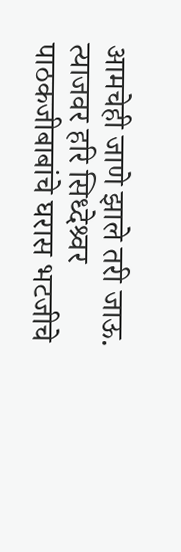आमचेही जाणे झाले तरी जाऊ. त्याजवर हरि सिध्देश्र्वर पाठकजीबाबांचे घरास भटजीचे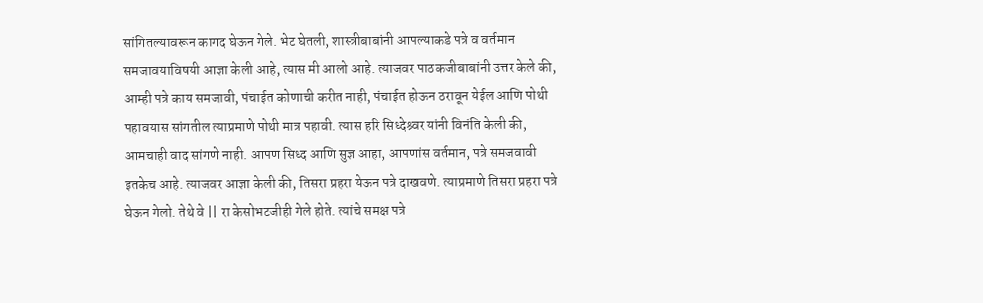सांगितल्यावरून कागद घेऊन गेले. भेट घेतली, शास्त्रीबाबांनी आपल्याकडे पत्रे व वर्तमान समजावयाविषयी आज्ञा केली आहे, त्यास मी आलो आहे. त्याजवर पाठकजीबाबांनी उत्तर केले की, आम्ही पत्रे काय समजावी, पंचाईत कोणाची करीत नाही, पंचाईत होऊन ठरावून येईल आणि पोथी पहावयास सांगतील त्याप्रमाणे पोथी मात्र पहावी. त्यास हरि सिध्देश्र्वर यांनी विनंति केली की, आमचाही वाद सांगणे नाही. आपण सिध्द आणि सुज्ञ आहा, आपणांस वर्तमान, पत्रे समजवावी इतकेच आहे. त्याजवर आज्ञा केली की, तिसरा प्रहरा येऊन पत्रे दाखवणे. त्याप्रमाणे तिसरा प्रहरा पत्रे घेऊन गेलो. तेथे वे || रा केसोभटजीही गेले होते. त्यांचे समक्ष पत्रे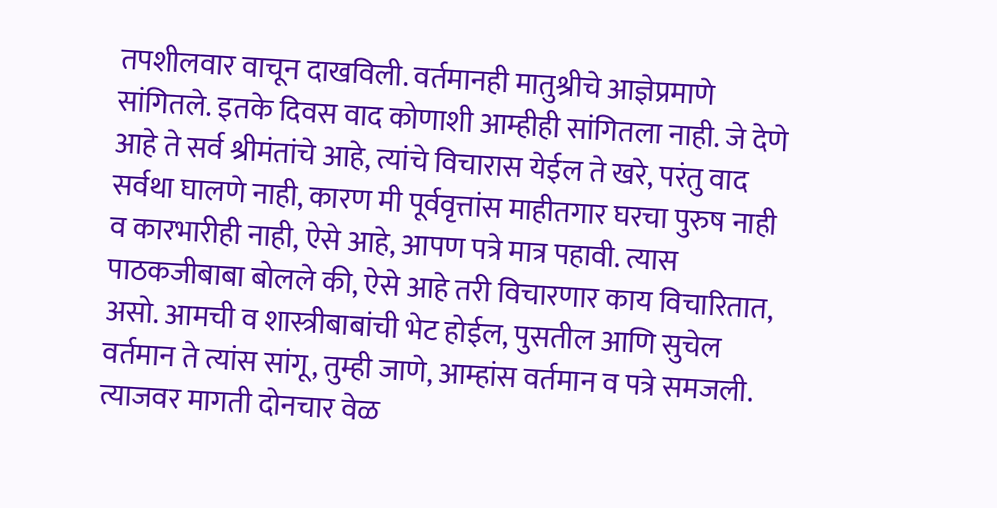तपशीलवार वाचून दाखविली. वर्तमानही मातुश्रीचे आज्ञेप्रमाणे सांगितले. इतके दिवस वाद कोणाशी आम्हीही सांगितला नाही. जे देणे आहे ते सर्व श्रीमंतांचे आहे, त्यांचे विचारास येईल ते खरे, परंतु वाद सर्वथा घालणे नाही, कारण मी पूर्ववृत्तांस माहीतगार घरचा पुरुष नाही व कारभारीही नाही, ऐसे आहे, आपण पत्रे मात्र पहावी. त्यास पाठकजीबाबा बोलले की, ऐसे आहे तरी विचारणार काय विचारितात, असो. आमची व शास्त्रीबाबांची भेट होईल, पुसतील आणि सुचेल वर्तमान ते त्यांस सांगू, तुम्ही जाणे, आम्हांस वर्तमान व पत्रे समजली. त्याजवर मागती दोनचार वेळ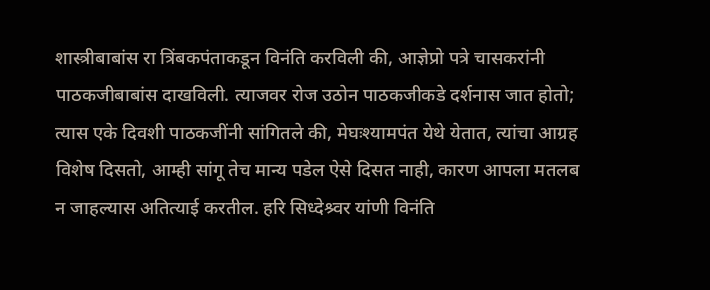शास्त्रीबाबांस रा त्रिंबकपंताकडून विनंति करविली की, आज्ञेप्रो पत्रे चासकरांनी पाठकजीबाबांस दाखविली. त्याजवर रोज उठोन पाठकजीकडे दर्शनास जात होतो; त्यास एके दिवशी पाठकजींनी सांगितले की, मेघःश्यामपंत येथे येतात, त्यांचा आग्रह विशेष दिसतो, आम्ही सांगू तेच मान्य पडेल ऐसे दिसत नाही, कारण आपला मतलब न जाहल्यास अतित्याई करतील. हरि सिध्देश्र्वर यांणी विनंति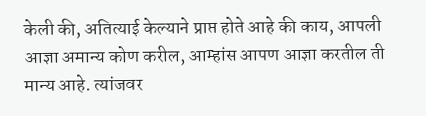केली की, अतित्याई केल्याने प्राप्त होते आहे की काय, आपली आज्ञा अमान्य कोण करील, आम्हांस आपण आज्ञा करतील ती मान्य आहे. त्यांजवर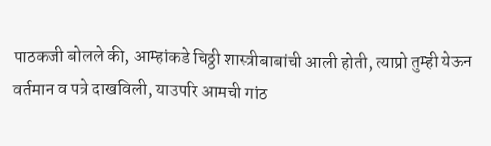पाठकजी बोलले की, आम्हांकडे चिठ्ठी शास्त्रीबाबांची आली होती, त्याप्रो तुम्ही येऊन वर्तमान व पत्रे दाखविली, याउपरि आमची गांठ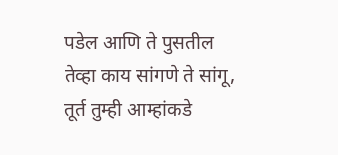पडेल आणि ते पुसतील तेव्हा काय सांगणे ते सांगू, तूर्त तुम्ही आम्हांकडे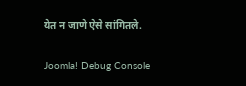येत न जाणे ऐसे सांगितले.

Joomla! Debug Console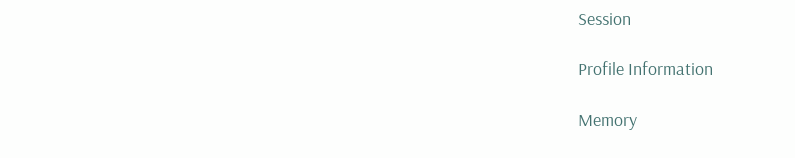Session

Profile Information

Memory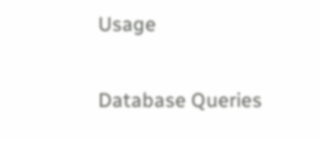Usage

Database Queries